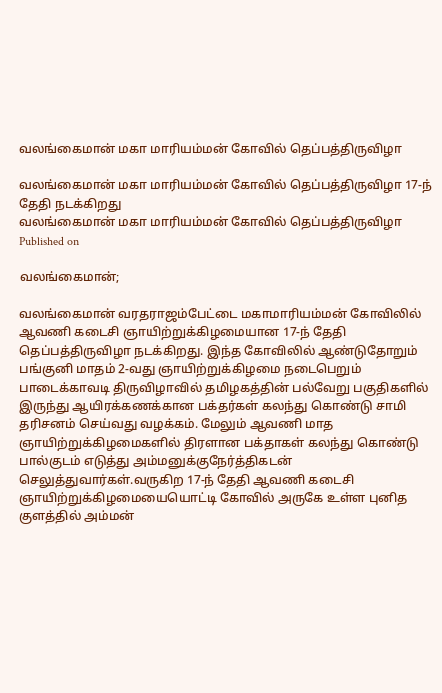வலங்கைமான் மகா மாரியம்மன் கோவில் தெப்பத்திருவிழா

வலங்கைமான் மகா மாரியம்மன் கோவில் தெப்பத்திருவிழா 17-ந் தேதி நடக்கிறது
வலங்கைமான் மகா மாரியம்மன் கோவில் தெப்பத்திருவிழா
Published on

வலங்கைமான்;

வலங்கைமான் வரதராஜம்பேட்டை மகாமாரியம்மன் கோவிலில் ஆவணி கடைசி ஞாயிற்றுக்கிழமையான 17-ந் தேதி தெப்பத்திருவிழா நடக்கிறது. இந்த கோவிலில் ஆண்டுதோறும் பங்குனி மாதம் 2-வது ஞாயிற்றுக்கிழமை நடைபெறும் பாடைக்காவடி திருவிழாவில் தமிழகத்தின் பல்வேறு பகுதிகளில் இருந்து ஆயிரக்கணக்கான பக்தர்கள் கலந்து கொண்டு சாமி தரிசனம் செய்வது வழக்கம். மேலும் ஆவணி மாத ஞாயிற்றுக்கிழமைகளில் திரளான பக்தாகள் கலந்து கொண்டு பால்குடம் எடுத்து அம்மனுக்குநேர்த்திகடன் செலுத்துவார்கள்.வருகிற 17-ந் தேதி ஆவணி கடைசி ஞாயிற்றுக்கிழமையையொட்டி கோவில் அருகே உள்ள புனித குளத்தில் அம்மன்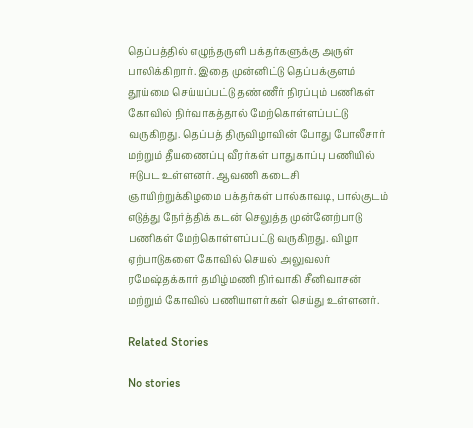தெப்பத்தில் எழுந்தருளி பக்தர்களுக்கு அருள் பாலிக்கிறார். இதை முன்னிட்டு தெப்பக்குளம் தூய்மை செய்யப்பட்டு தண்ணீர் நிரப்பும் பணிகள் கோவில் நிர்வாகத்தால் மேற்கொள்ளப்பட்டு வருகிறது. தெப்பத் திருவிழாவின் போது போலீசார் மற்றும் தீயணைப்பு வீரர்கள் பாதுகாப்பு பணியில் ஈடுபட உள்ளனர். ஆவணி கடைசி ஞாயிற்றுக்கிழமை பக்தர்கள் பால்காவடி, பால்குடம் எடுத்து நேர்த்திக் கடன் செலுத்த முன்னேற்பாடு பணிகள் மேற்கொள்ளப்பட்டு வருகிறது. விழா ஏற்பாடுகளை கோவில் செயல் அலுவலர் ரமேஷ்தக்கார் தமிழ்மணி நிர்வாகி சீனிவாசன் மற்றும் கோவில் பணியாளர்கள் செய்து உள்ளனர்.

Related Stories

No stories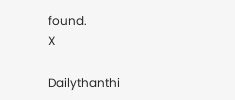found.
X

Dailythanthi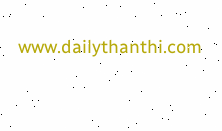www.dailythanthi.com